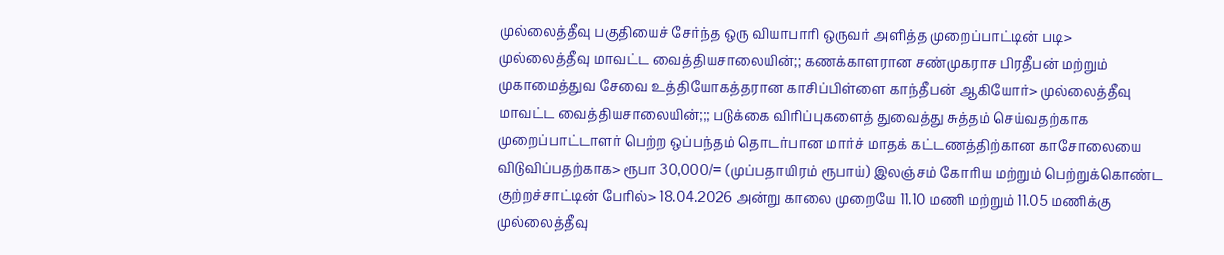முல்லைத்தீவு பகுதியைச் சேர்ந்த ஒரு வியாபாரி ஒருவர் அளித்த முறைப்பாட்டின் படி> முல்லைத்தீவு மாவட்ட வைத்தியசாலையின்;; கணக்காளரான சண்முகராச பிரதீபன் மற்றும் முகாமைத்துவ சேவை உத்தியோகத்தரான காசிப்பிள்ளை காந்தீபன் ஆகியோர்> முல்லைத்தீவு மாவட்ட வைத்தியசாலையின்;;; படுக்கை விரிப்புகளைத் துவைத்து சுத்தம் செய்வதற்காக முறைப்பாட்டாளர் பெற்ற ஒப்பந்தம் தொடர்பான மார்ச் மாதக் கட்டணத்திற்கான காசோலையை விடுவிப்பதற்காக> ரூபா 30,000/= (முப்பதாயிரம் ரூபாய்) இலஞ்சம் கோரிய மற்றும் பெற்றுக்கொண்ட குற்றச்சாட்டின் பேரில்> 18.04.2026 அன்று காலை முறையே 11.10 மணி மற்றும் 11.05 மணிக்கு முல்லைத்தீவு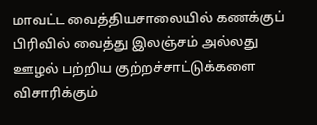மாவட்ட வைத்தியசாலையில் கணக்குப் பிரிவில் வைத்து இலஞ்சம் அல்லது ஊழல் பற்றிய குற்றச்சாட்டுக்களை விசாரிக்கும்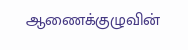ஆணைக்குழுவின்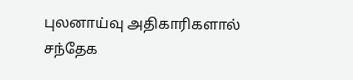புலனாய்வு அதிகாரிகளால் சந்தேக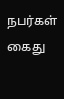நபர்கள் கைது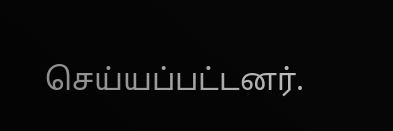செய்யப்பட்டனர்.